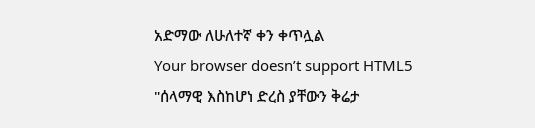አድማው ለሁለተኛ ቀን ቀጥሏል
Your browser doesn’t support HTML5
"ሰላማዊ እስከሆነ ድረስ ያቸውን ቅሬታ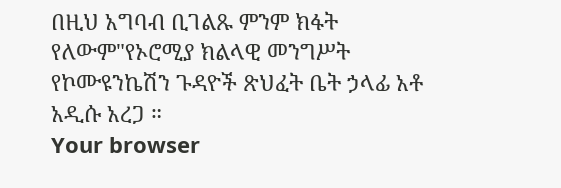በዚህ አግባብ ቢገልጹ ምንም ክፋት የለውም"የኦሮሚያ ክልላዊ መንግሥት የኮሙዩንኬሽን ጉዳዮች ጽህፈት ቤት ኃላፊ አቶ አዲሱ አረጋ ።
Your browser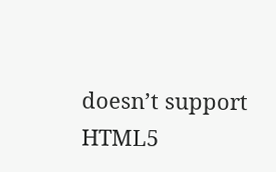doesn’t support HTML5